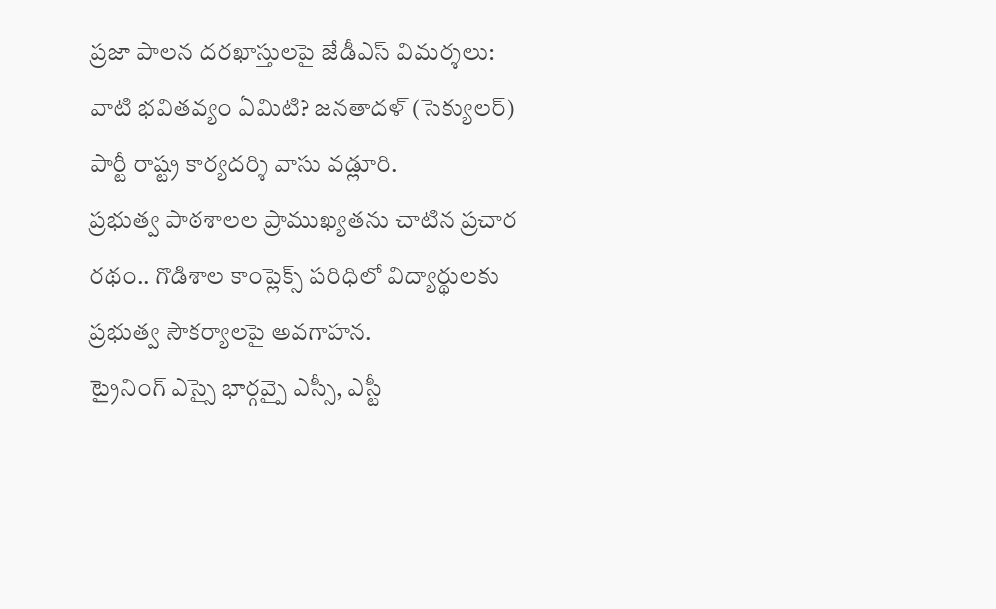ప్రజా పాలన దరఖాస్తులపై జేడీఎస్ విమర్శలు: వాటి భవితవ్యం ఏమిటి? జనతాదళ్ (సెక్యులర్) పార్టీ రాష్ట్ర కార్యదర్శి వాసు వడ్లూరి.
ప్రభుత్వ పాఠశాలల ప్రాముఖ్యతను చాటిన ప్రచార రథం.. గొడిశాల కాంప్లెక్స్ పరిధిలో విద్యార్థులకు ప్రభుత్వ సౌకర్యాలపై అవగాహన.
ట్రైనింగ్ ఎస్సై భార్గవ్పై ఎస్సీ, ఎస్టీ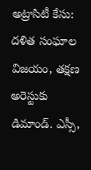అట్రాసిటీ కేసు: దళిత సంఘాల విజయం, తక్షణ అరెస్టుకు డిమాండ్. ఎస్సీ,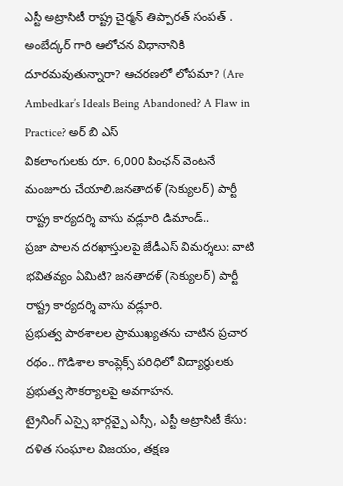ఎస్టీ అట్రాసిటీ రాష్ట్ర చైర్మన్ తిప్పారత్ సంపత్ .
అంబేద్కర్ గారి ఆలోచన విధానానికి దూరమవుతున్నారా? ఆచరణలో లోపమా? (Are Ambedkar’s Ideals Being Abandoned? A Flaw in Practice? అర్ బి ఎస్
వికలాంగులకు రూ. 6,000 పింఛన్ వెంటనే మంజూరు చేయాలి.జనతాదళ్ (సెక్యులర్) పార్టీ రాష్ట్ర కార్యదర్శి వాసు వడ్లూరి డిమాండ్..
ప్రజా పాలన దరఖాస్తులపై జేడీఎస్ విమర్శలు: వాటి భవితవ్యం ఏమిటి? జనతాదళ్ (సెక్యులర్) పార్టీ రాష్ట్ర కార్యదర్శి వాసు వడ్లూరి.
ప్రభుత్వ పాఠశాలల ప్రాముఖ్యతను చాటిన ప్రచార రథం.. గొడిశాల కాంప్లెక్స్ పరిధిలో విద్యార్థులకు ప్రభుత్వ సౌకర్యాలపై అవగాహన.
ట్రైనింగ్ ఎస్సై భార్గవ్పై ఎస్సీ, ఎస్టీ అట్రాసిటీ కేసు: దళిత సంఘాల విజయం, తక్షణ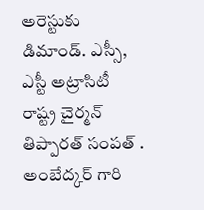అరెస్టుకు డిమాండ్. ఎస్సీ, ఎస్టీ అట్రాసిటీ రాష్ట్ర చైర్మన్ తిప్పారత్ సంపత్ .
అంబేద్కర్ గారి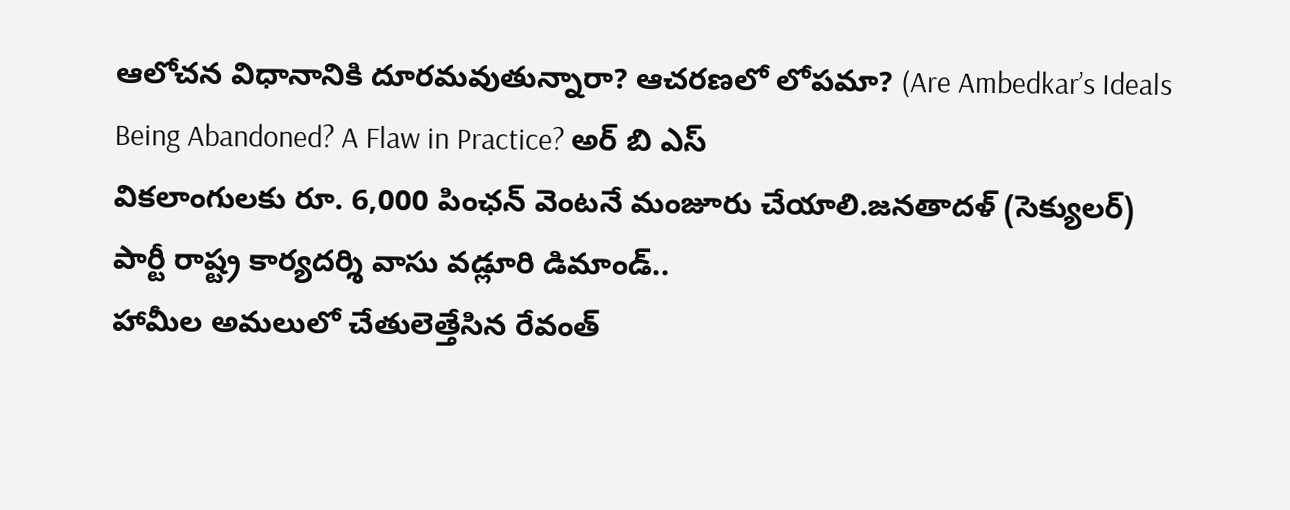ఆలోచన విధానానికి దూరమవుతున్నారా? ఆచరణలో లోపమా? (Are Ambedkar’s Ideals Being Abandoned? A Flaw in Practice? అర్ బి ఎస్
వికలాంగులకు రూ. 6,000 పింఛన్ వెంటనే మంజూరు చేయాలి.జనతాదళ్ (సెక్యులర్) పార్టీ రాష్ట్ర కార్యదర్శి వాసు వడ్లూరి డిమాండ్..
హామీల అమలులో చేతులెత్తేసిన రేవంత్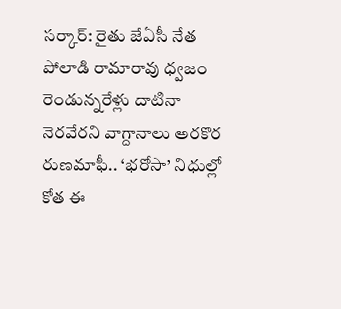సర్కార్: రైతు జేఏసీ నేత పోలాడి రామారావు ధ్వజం రెండున్నరేళ్లు దాటినా నెరవేరని వాగ్దానాలు అరకొర రుణమాఫీ.. ‘భరోసా’ నిధుల్లో కోత ఈ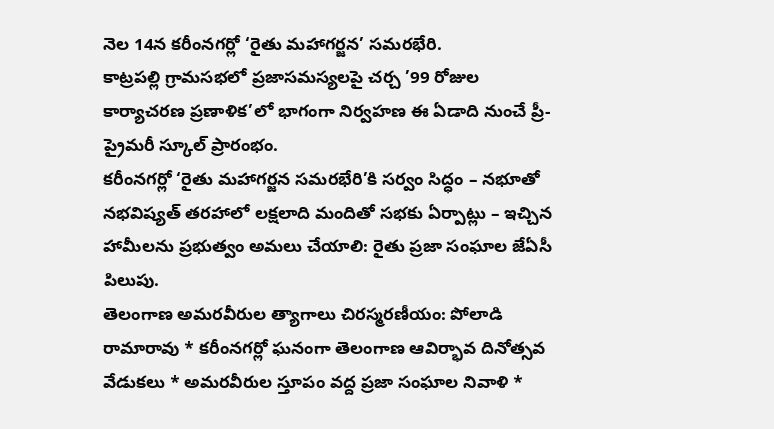నెల 14న కరీంనగర్లో ‘రైతు మహాగర్జన’ సమరభేరి.
కాట్రపల్లి గ్రామసభలో ప్రజాసమస్యలపై చర్చ ’99 రోజుల కార్యాచరణ ప్రణాళిక’లో భాగంగా నిర్వహణ ఈ ఏడాది నుంచే ప్రీ-ప్రైమరీ స్కూల్ ప్రారంభం.
కరీంనగర్లో ‘రైతు మహాగర్జన సమరభేరి’కి సర్వం సిద్ధం – నభూతో నభవిష్యత్ తరహాలో లక్షలాది మందితో సభకు ఏర్పాట్లు – ఇచ్చిన హామీలను ప్రభుత్వం అమలు చేయాలి: రైతు ప్రజా సంఘాల జేఏసీ పిలుపు.
తెలంగాణ అమరవీరుల త్యాగాలు చిరస్మరణీయం: పోలాడి రామారావు * కరీంనగర్లో ఘనంగా తెలంగాణ ఆవిర్భావ దినోత్సవ వేడుకలు * అమరవీరుల స్తూపం వద్ద ప్రజా సంఘాల నివాళి *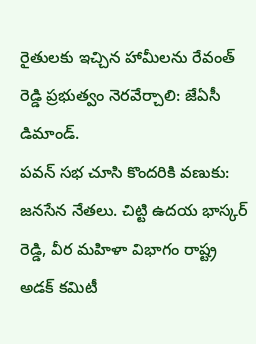రైతులకు ఇచ్చిన హామీలను రేవంత్ రెడ్డి ప్రభుత్వం నెరవేర్చాలి: జేఏసీ డిమాండ్.
పవన్ సభ చూసి కొందరికి వణుకు: జనసేన నేతలు. చిట్టి ఉదయ భాస్కర్ రెడ్డి, వీర మహిళా విభాగం రాష్ట్ర అడక్ కమిటీ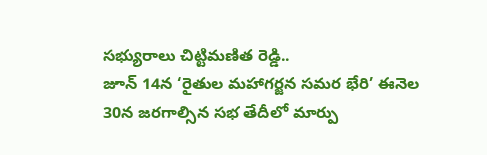సభ్యురాలు చిట్టిమణిత రెడ్డి..
జూన్ 14న ‘రైతుల మహాగర్జన సమర భేరి’ ఈనెల 30న జరగాల్సిన సభ తేదీలో మార్పు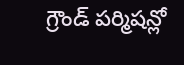గ్రౌండ్ పర్మిషన్లో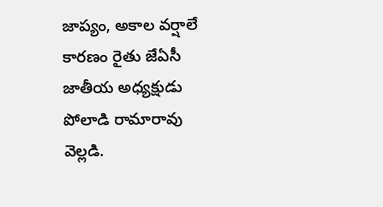జాప్యం, అకాల వర్షాలే కారణం రైతు జేఏసీ జాతీయ అధ్యక్షుడు పోలాడి రామారావు వెల్లడి.